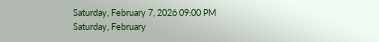Saturday, February 7, 2026 09:00 PM
Saturday, February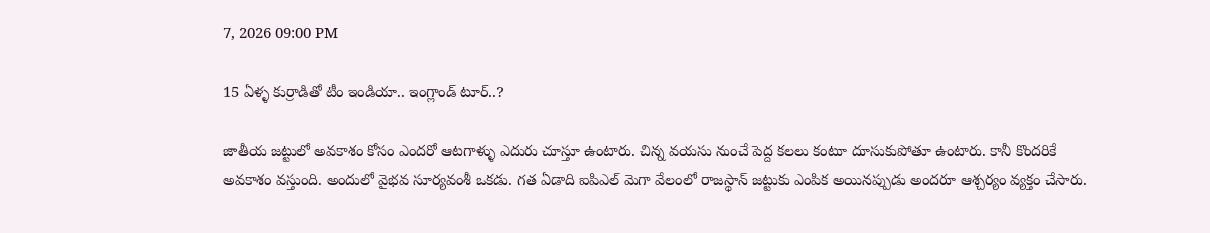7, 2026 09:00 PM

15 ఏళ్ళ కుర్రాడితో టీం ఇండియా.. ఇంగ్లాండ్ టూర్..?

జాతీయ జట్టులో అవకాశం కోసం ఎందరో ఆటగాళ్ళు ఎదురు చూస్తూ ఉంటారు. చిన్న వయసు నుంచే పెద్ద కలలు కంటూ దూసుకుపోతూ ఉంటారు. కానీ కొందరికే అవకాశం వస్తుంది. అందులో వైభవ సూర్యవంశీ ఒకడు. గత ఏడాది ఐపిఎల్ మెగా వేలంలో రాజస్థాన్ జట్టుకు ఎంపిక అయినప్పుడు అందరూ ఆశ్చర్యం వ్యక్తం చేసారు.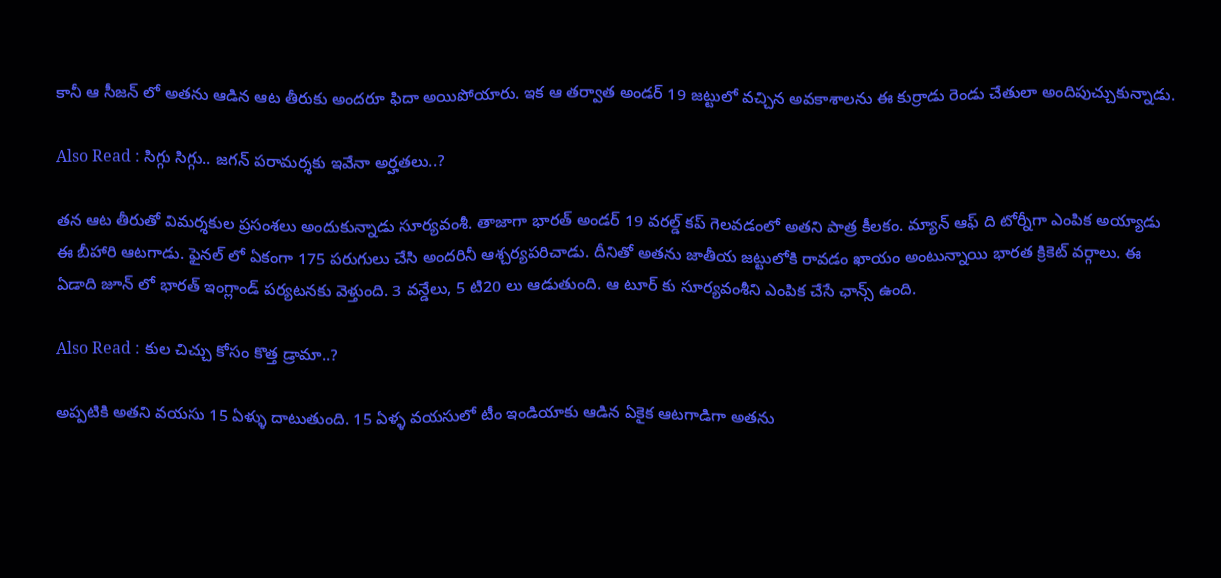కానీ ఆ సీజన్ లో అతను ఆడిన ఆట తీరుకు అందరూ ఫిదా అయిపోయారు. ఇక ఆ తర్వాత అండర్ 19 జట్టులో వచ్చిన అవకాశాలను ఈ కుర్రాడు రెండు చేతులా అందిపుచ్చుకున్నాడు.

Also Read : సిగ్గు సిగ్గు.. జగన్‌ పరామర్శకు ఇవేనా అర్హతలు..?

తన ఆట తీరుతో విమర్శకుల ప్రసంశలు అందుకున్నాడు సూర్యవంశీ. తాజాగా భారత్ అండర్ 19 వరల్డ్ కప్ గెలవడంలో అతని పాత్ర కీలకం. మ్యాన్ ఆఫ్ ది టోర్నీగా ఎంపిక అయ్యాడు ఈ బీహారి ఆటగాడు. ఫైనల్ లో ఏకంగా 175 పరుగులు చేసి అందరినీ ఆశ్చర్యపరిచాడు. దీనితో అతను జాతీయ జట్టులోకి రావడం ఖాయం అంటున్నాయి భారత క్రికెట్ వర్గాలు. ఈ ఏడాది జూన్ లో భారత్ ఇంగ్లాండ్ పర్యటనకు వెళ్తుంది. 3 వన్డేలు, 5 టి20 లు ఆడుతుంది. ఆ టూర్ కు సూర్యవంశీని ఎంపిక చేసే ఛాన్స్ ఉంది.

Also Read : కుల చిచ్చు కోసం కొత్త డ్రామా..?

అప్పటికి అతని వయసు 15 ఏళ్ళు దాటుతుంది. 15 ఏళ్ళ వయసులో టీం ఇండియాకు ఆడిన ఏకైక ఆటగాడిగా అతను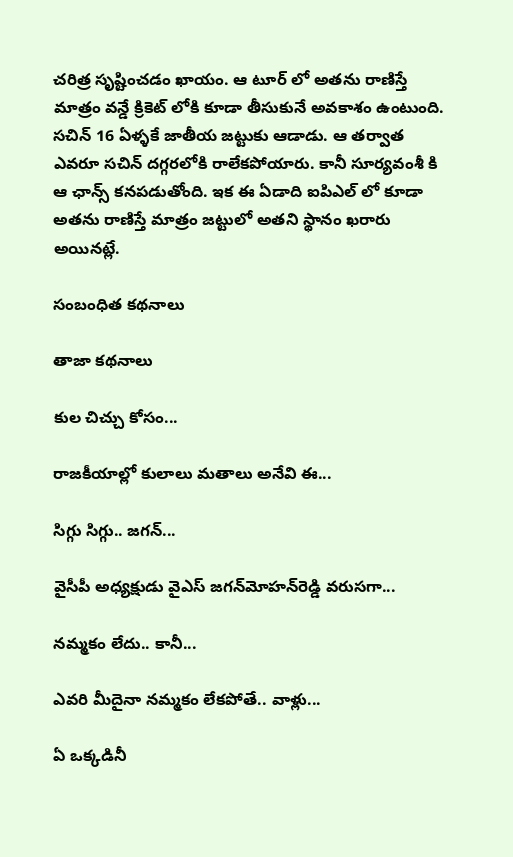చరిత్ర సృష్టించడం ఖాయం. ఆ టూర్ లో అతను రాణిస్తే మాత్రం వన్డే క్రికెట్ లోకి కూడా తీసుకునే అవకాశం ఉంటుంది. సచిన్ 16 ఏళ్ళకే జాతీయ జట్టుకు ఆడాడు. ఆ తర్వాత ఎవరూ సచిన్ దగ్గరలోకి రాలేకపోయారు. కానీ సూర్యవంశీ కి ఆ ఛాన్స్ కనపడుతోంది. ఇక ఈ ఏడాది ఐపిఎల్ లో కూడా అతను రాణిస్తే మాత్రం జట్టులో అతని స్థానం ఖరారు అయినట్లే.

సంబంధిత కథనాలు

తాజా కథనాలు

కుల చిచ్చు కోసం...

రాజకీయాల్లో కులాలు మతాలు అనేవి ఈ...

సిగ్గు సిగ్గు.. జగన్‌...

వైసీపీ అధ్యక్షుడు వైఎస్ జగన్‌మోహన్‌రెడ్డి వరుసగా...

నమ్మకం లేదు.. కానీ...

ఎవరి మీదైనా నమ్మకం లేకపోతే.. వాళ్లు...

ఏ ఒక్కడినీ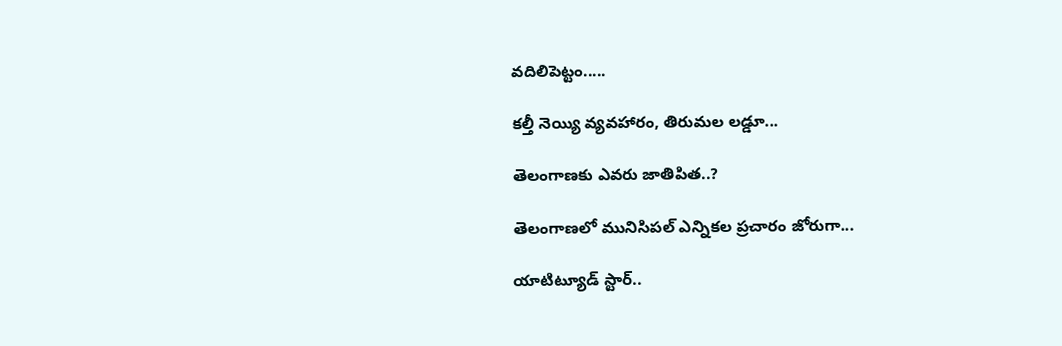వదిలిపెట్టం.....

కల్తీ నెయ్యి వ్యవహారం, తిరుమల లడ్డూ...

తెలంగాణకు ఎవరు జాతిపిత..?

తెలంగాణలో మునిసిపల్ ఎన్నికల ప్రచారం జోరుగా...

యాటిట్యూడ్ స్టార్‌..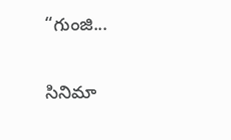“గుంజి...

సినిమా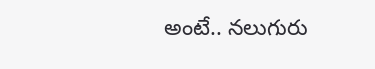అంటే.. నలుగురు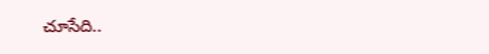చూసేది..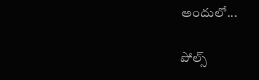అందులో...

పోల్స్